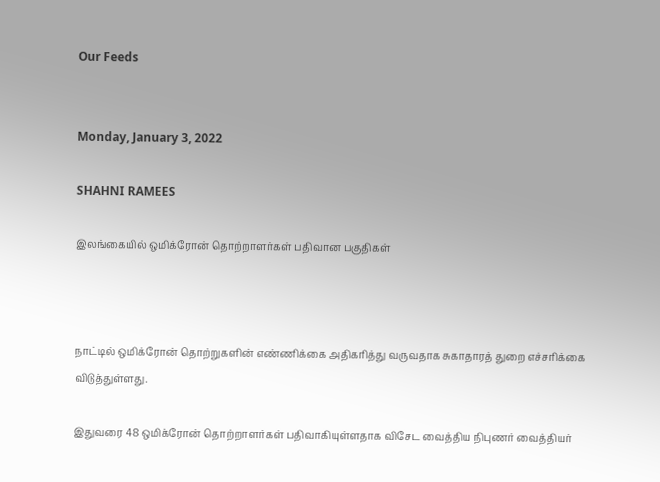Our Feeds


Monday, January 3, 2022

SHAHNI RAMEES

இலங்கையில் ஒமிக்ரோன் தொற்றாளர்கள் பதிவான பகுதிகள்



நாட்டில் ஒமிக்ரோன் தொற்றுகளின் எண்ணிக்கை அதிகரித்து வருவதாக சுகாதாரத் துறை எச்சரிக்கை விடுத்துள்ளது.

இதுவரை 48 ஒமிக்ரோன் தொற்றாளர்கள் பதிவாகியுள்ளதாக விசேட வைத்திய நிபுணர் வைத்தியர்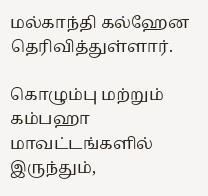மல்காந்தி கல்ஹேன தெரிவித்துள்ளார்.

கொழும்பு மற்றும் கம்பஹா மாவட்டங்களில் இருந்தும்,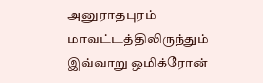அனுராதபுரம் மாவட்டத்திலிருந்தும் இவ்வாறு ஒமிக்ரோன்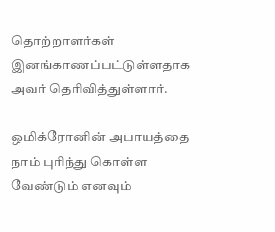தொற்றாளர்கள் இனங்காணப்பட்டுள்ளதாக அவர் தெரிவித்துள்ளார்.

ஒமிக்ரோனின் அபாயத்தை நாம் புரிந்து கொள்ள வேண்டும் எனவும்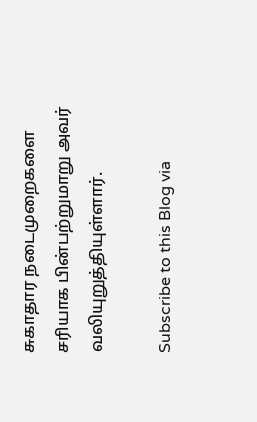சுகாதார நடைமுறைகளை சரியாக பின்பற்றுமாறு அவர் வலியுறுத்தியுள்ளார்.

Subscribe to this Blog via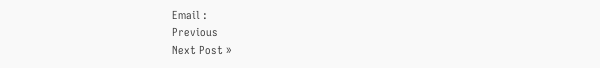Email :
Previous
Next Post »